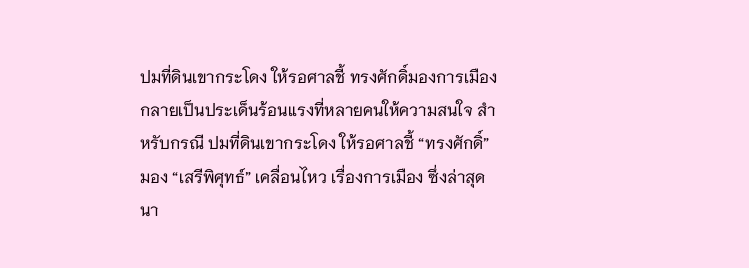ปมที่ดินเขากระโดง ให้รอศาลชี้ ทรงศักดิ์มองการเมือง
กลายเป็นประเด็นร้อนแรงที่หลายคนให้ความสนใจ สำหรับกรณี ปมที่ดินเขากระโดง ให้รอศาลชี้ “ทรงศักดิ์” มอง “เสรีพิศุทธ์” เคลื่อนไหว เรื่องการเมือง ซึ่งล่าสุดนา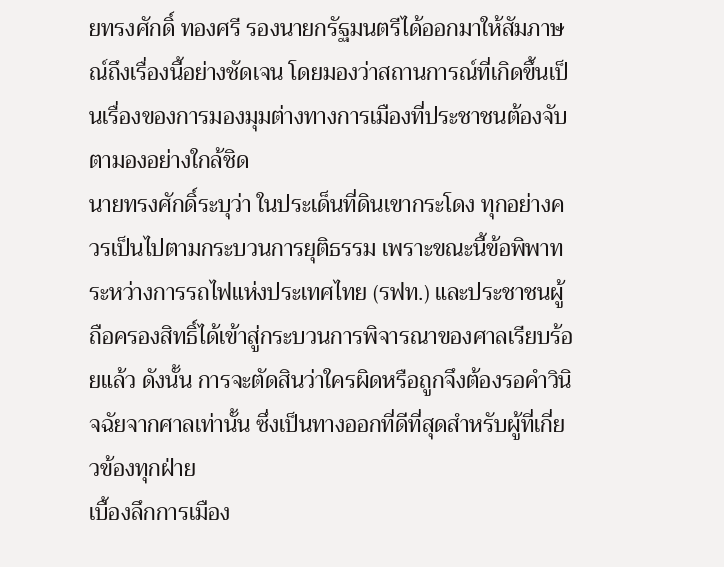ยทรงศักดิ์ ทองศรี รองนายกรัฐมนตรีได้ออกมาให้สัมภาษณ์ถึงเรื่องนี้อย่างชัดเจน โดยมองว่าสถานการณ์ที่เกิดขึ้นเป็นเรื่องของการมองมุมต่างทางการเมืองที่ประชาชนต้องจับตามองอย่างใกล้ชิด
นายทรงศักดิ์ระบุว่า ในประเด็นที่ดินเขากระโดง ทุกอย่างควรเป็นไปตามกระบวนการยุติธรรม เพราะขณะนี้ข้อพิพาทระหว่างการรถไฟแห่งประเทศไทย (รฟท.) และประชาชนผู้ถือครองสิทธิ์ได้เข้าสู่กระบวนการพิจารณาของศาลเรียบร้อยแล้ว ดังนั้น การจะตัดสินว่าใครผิดหรือถูกจึงต้องรอคำวินิจฉัยจากศาลเท่านั้น ซึ่งเป็นทางออกที่ดีที่สุดสำหรับผู้ที่เกี่ยวข้องทุกฝ่าย
เบื้องลึกการเมือง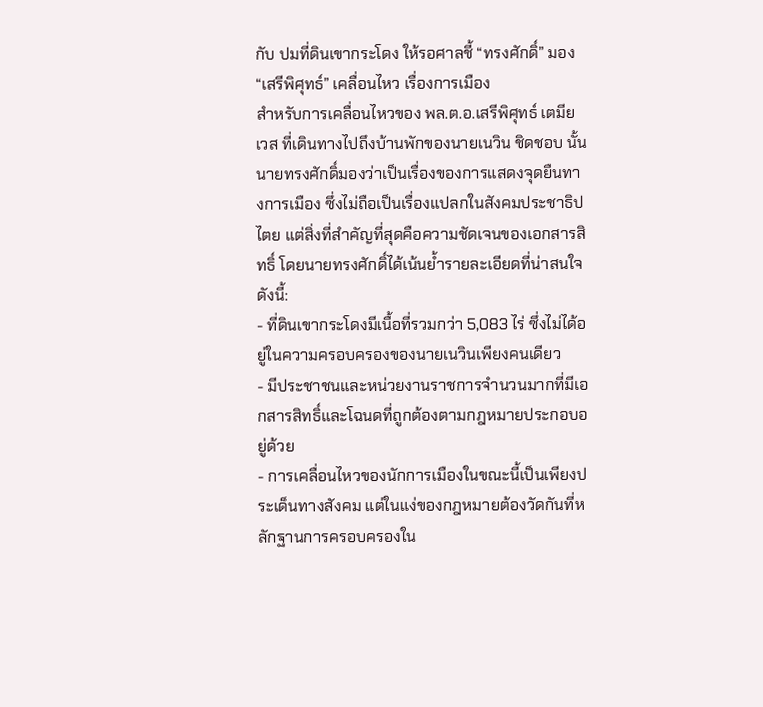กับ ปมที่ดินเขากระโดง ให้รอศาลชี้ “ทรงศักดิ์” มอง “เสรีพิศุทธ์” เคลื่อนไหว เรื่องการเมือง
สำหรับการเคลื่อนไหวของ พล.ต.อ.เสรีพิศุทธ์ เตมียเวส ที่เดินทางไปถึงบ้านพักของนายเนวิน ชิดชอบ นั้น นายทรงศักดิ์มองว่าเป็นเรื่องของการแสดงจุดยืนทางการเมือง ซึ่งไม่ถือเป็นเรื่องแปลกในสังคมประชาธิปไตย แต่สิ่งที่สำคัญที่สุดคือความชัดเจนของเอกสารสิทธิ์ โดยนายทรงศักดิ์ได้เน้นย้ำรายละเอียดที่น่าสนใจดังนี้:
- ที่ดินเขากระโดงมีเนื้อที่รวมกว่า 5,083 ไร่ ซึ่งไม่ได้อยู่ในความครอบครองของนายเนวินเพียงคนเดียว
- มีประชาชนและหน่วยงานราชการจำนวนมากที่มีเอกสารสิทธิ์และโฉนดที่ถูกต้องตามกฎหมายประกอบอยู่ด้วย
- การเคลื่อนไหวของนักการเมืองในขณะนี้เป็นเพียงประเด็นทางสังคม แต่ในแง่ของกฎหมายต้องวัดกันที่หลักฐานการครอบครองใน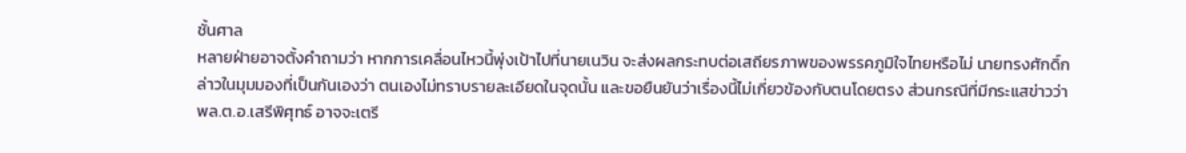ชั้นศาล
หลายฝ่ายอาจตั้งคำถามว่า หากการเคลื่อนไหวนี้พุ่งเป้าไปที่นายเนวิน จะส่งผลกระทบต่อเสถียรภาพของพรรคภูมิใจไทยหรือไม่ นายทรงศักดิ์กล่าวในมุมมองที่เป็นกันเองว่า ตนเองไม่ทราบรายละเอียดในจุดนั้น และขอยืนยันว่าเรื่องนี้ไม่เกี่ยวข้องกับตนโดยตรง ส่วนกรณีที่มีกระแสข่าวว่า พล.ต.อ.เสรีพิศุทธ์ อาจจะเตรี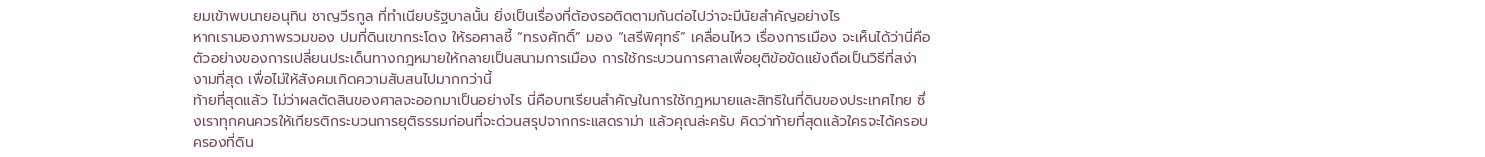ยมเข้าพบนายอนุทิน ชาญวีรกูล ที่ทำเนียบรัฐบาลนั้น ยิ่งเป็นเรื่องที่ต้องรอติดตามกันต่อไปว่าจะมีนัยสำคัญอย่างไร
หากเรามองภาพรวมของ ปมที่ดินเขากระโดง ให้รอศาลชี้ “ทรงศักดิ์” มอง “เสรีพิศุทธ์” เคลื่อนไหว เรื่องการเมือง จะเห็นได้ว่านี่คือตัวอย่างของการเปลี่ยนประเด็นทางกฎหมายให้กลายเป็นสนามการเมือง การใช้กระบวนการศาลเพื่อยุติข้อขัดแย้งถือเป็นวิธีที่สง่างามที่สุด เพื่อไม่ให้สังคมเกิดความสับสนไปมากกว่านี้
ท้ายที่สุดแล้ว ไม่ว่าผลตัดสินของศาลจะออกมาเป็นอย่างไร นี่คือบทเรียนสำคัญในการใช้กฎหมายและสิทธิในที่ดินของประเทศไทย ซึ่งเราทุกคนควรให้เกียรติกระบวนการยุติธรรมก่อนที่จะด่วนสรุปจากกระแสดราม่า แล้วคุณล่ะครับ คิดว่าท้ายที่สุดแล้วใครจะได้ครอบครองที่ดิน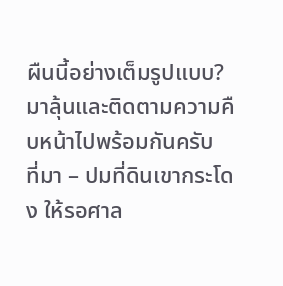ผืนนี้อย่างเต็มรูปแบบ? มาลุ้นและติดตามความคืบหน้าไปพร้อมกันครับ
ที่มา – ปมที่ดินเขากระโดง ให้รอศาล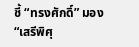ชี้ “ทรงศักดิ์” มอง “เสรีพิศุ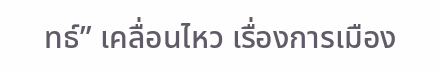ทธ์” เคลื่อนไหว เรื่องการเมือง